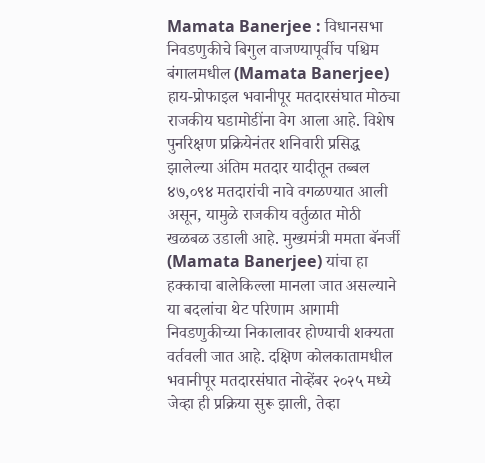Mamata Banerjee : विधानसभा निवडणुकीचे बिगुल वाजण्यापूर्वीच पश्चिम बंगालमधील (Mamata Banerjee) हाय-प्रोफाइल भवानीपूर मतदारसंघात मोठ्या राजकीय घडामोडींना वेग आला आहे. विशेष पुनरिक्षण प्रक्रियेनंतर शनिवारी प्रसिद्ध झालेल्या अंतिम मतदार यादीतून तब्बल ४७,०९४ मतदारांची नावे वगळण्यात आली असून, यामुळे राजकीय वर्तुळात मोठी खळबळ उडाली आहे. मुख्यमंत्री ममता बॅनर्जी (Mamata Banerjee) यांचा हा हक्काचा बालेकिल्ला मानला जात असल्याने या बदलांचा थेट परिणाम आगामी निवडणुकीच्या निकालावर होण्याची शक्यता वर्तवली जात आहे. दक्षिण कोलकातामधील भवानीपूर मतदारसंघात नोव्हेंबर २०२५ मध्ये जेव्हा ही प्रक्रिया सुरू झाली, तेव्हा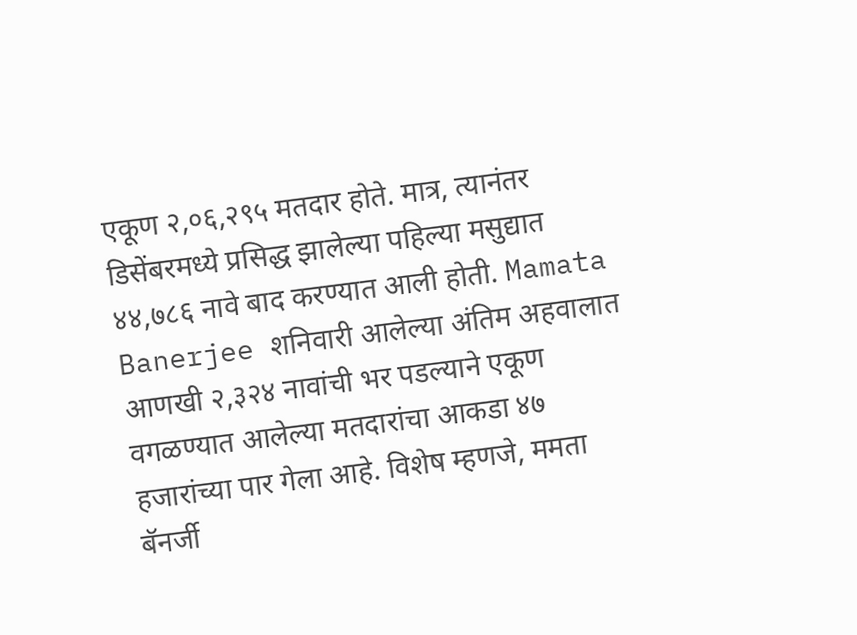एकूण २,०६,२९५ मतदार होते. मात्र, त्यानंतर डिसेंबरमध्ये प्रसिद्ध झालेल्या पहिल्या मसुद्यात ४४,७८६ नावे बाद करण्यात आली होती. Mamata Banerjee शनिवारी आलेल्या अंतिम अहवालात आणखी २,३२४ नावांची भर पडल्याने एकूण वगळण्यात आलेल्या मतदारांचा आकडा ४७ हजारांच्या पार गेला आहे. विशेष म्हणजे, ममता बॅनर्जी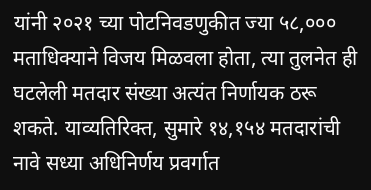यांनी २०२१ च्या पोटनिवडणुकीत ज्या ५८,००० मताधिक्याने विजय मिळवला होता, त्या तुलनेत ही घटलेली मतदार संख्या अत्यंत निर्णायक ठरू शकते. याव्यतिरिक्त, सुमारे १४,१५४ मतदारांची नावे सध्या अधिनिर्णय प्रवर्गात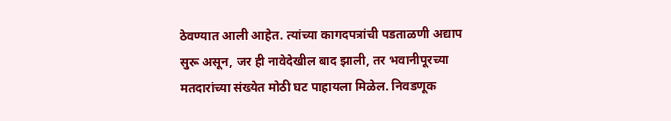ठेवण्यात आली आहेत. त्यांच्या कागदपत्रांची पडताळणी अद्याप सुरू असून, जर ही नावेदेखील बाद झाली, तर भवानीपूरच्या मतदारांच्या संख्येत मोठी घट पाहायला मिळेल. निवडणूक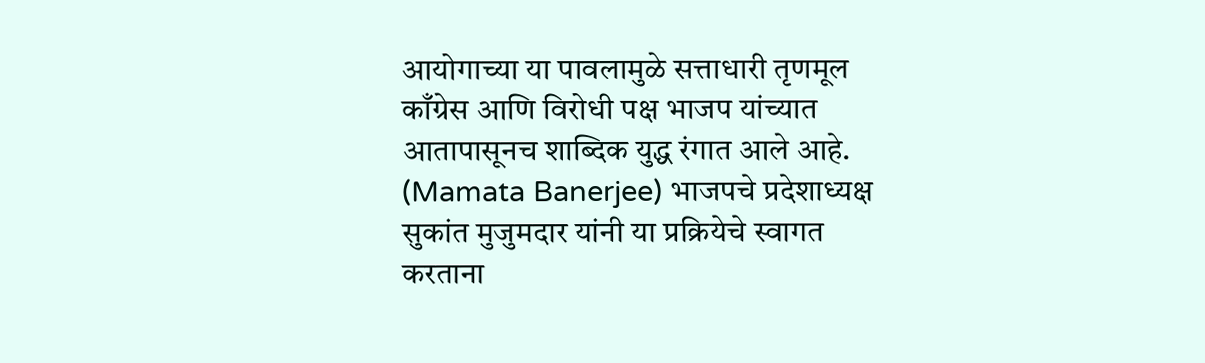आयोगाच्या या पावलामुळे सत्ताधारी तृणमूल काँग्रेस आणि विरोधी पक्ष भाजप यांच्यात आतापासूनच शाब्दिक युद्ध रंगात आले आहे. (Mamata Banerjee) भाजपचे प्रदेशाध्यक्ष सुकांत मुजुमदार यांनी या प्रक्रियेचे स्वागत करताना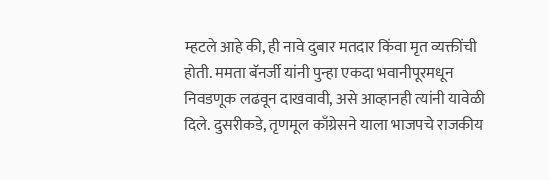म्हटले आहे की, ही नावे दुबार मतदार किंवा मृत व्यक्तींची होती. ममता बॅनर्जी यांनी पुन्हा एकदा भवानीपूरमधून निवडणूक लढवून दाखवावी, असे आव्हानही त्यांनी यावेळी दिले. दुसरीकडे, तृणमूल काँग्रेसने याला भाजपचे राजकीय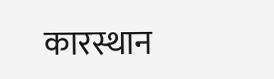कारस्थान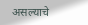असल्याचे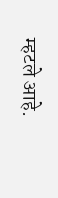म्हटले आहे.